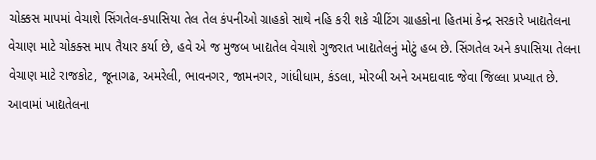ચોક્કસ માપમાં વેચાશે સિંગતેલ-કપાસિયા તેલ તેલ કંપનીઓ ગ્રાહકો સાથે નહિ કરી શકે ચીટિંગ ગ્રાહકોના હિતમાં કેન્દ્ર સરકારે ખાદ્યતેલના વેચાણ માટે ચોકક્સ માપ તૈયાર કર્યા છે, હવે એ જ મુજબ ખાદ્યતેલ વેચાશે ગુજરાત ખાદ્યતેલનું મોટું હબ છે. સિંગતેલ અને કપાસિયા તેલના વેચાણ માટે રાજકોટ, જૂનાગઢ, અમરેલી, ભાવનગર, જામનગર, ગાંધીધામ, કંડલા, મોરબી અને અમદાવાદ જેવા જિલ્લા પ્રખ્યાત છે. આવામાં ખાદ્યતેલના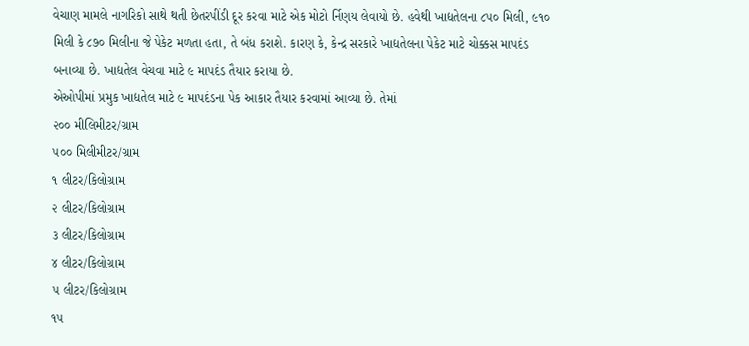વેચાણ મામલે નાગરિકો સાથે થતી છેતરપીંડી દૂર કરવા માટે એક મોટો ર્નિણય લેવાયો છે. હવેથી ખાદ્યતેલના ૮૫૦ મિલી, ૯૧૦ મિલી કે ૮૭૦ મિલીના જે પેકેટ મળતા હતા, તે બંધ કરાશે. કારણ કે, કેન્દ્ર સરકારે ખાદ્યતેલના પેકેટ માટે ચોક્કસ માપદંડ બનાવ્યા છે. ખાદ્યતેલ વેચવા માટે ૯ માપદંડ તૈયાર કરાયા છે.
એઓપીમાં પ્રમુક ખાદ્યતેલ માટે ૯ માપદંડના પેક આકાર તૈયાર કરવામાં આવ્યા છે. તેમાં
૨૦૦ મીલિમીટર/ગ્રામ
૫૦૦ મિલીમીટર/ગ્રામ
૧ લીટર/કિલોગ્રામ
૨ લીટર/કિલોગ્રામ
૩ લીટર/કિલોગ્રામ
૪ લીટર/કિલોગ્રામ
૫ લીટર/કિલોગ્રામ
૧૫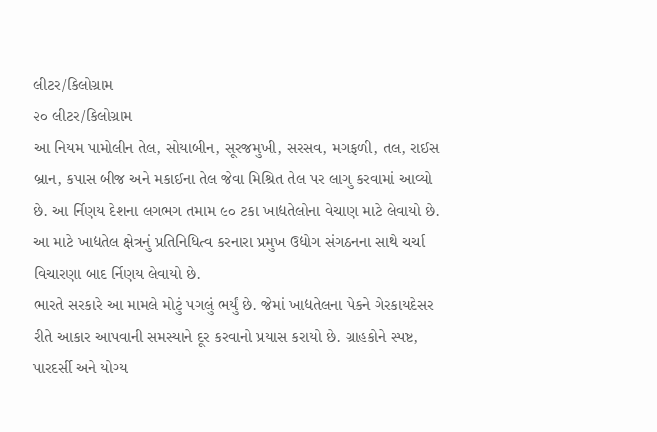લીટર/કિલોગ્રામ
૨૦ લીટર/કિલોગ્રામ
આ નિયમ પામોલીન તેલ, સોયાબીન, સૂરજમુખી, સરસવ, મગફળી, તલ, રાઈસ બ્રાન, કપાસ બીજ અને મકાઈના તેલ જેવા મિશ્રિત તેલ પર લાગુ કરવામાં આવ્યો છે. આ ર્નિણય દેશના લગભગ તમામ ૯૦ ટકા ખાદ્યતેલોના વેચાણ માટે લેવાયો છે. આ માટે ખાદ્યતેલ ક્ષેત્રનું પ્રતિનિધિત્વ કરનારા પ્રમુખ ઉદ્યોગ સંગઠનના સાથે ચર્ચા વિચારણા બાદ ર્નિણય લેવાયો છે.
ભારતે સરકારે આ મામલે મોટું પગલું ભર્યું છે. જેમાં ખાદ્યતેલના પેકને ગેરકાયદેસર રીતે આકાર આપવાની સમસ્યાને દૂર કરવાનો પ્રયાસ કરાયો છે. ગ્રાહકોને સ્પષ્ટ, પારદર્સી અને યોગ્ય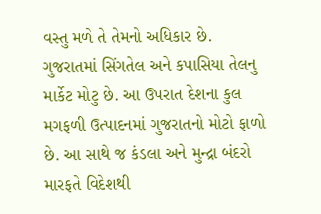વસ્તુ મળે તે તેમનો અધિકાર છે.
ગુજરાતમાં સિંગતેલ અને કપાસિયા તેલનુ માર્કેટ મોટુ છે. આ ઉપરાત દેશના કુલ મગફળી ઉત્પાદનમાં ગુજરાતનો મોટો ફાળો છે. આ સાથે જ કંડલા અને મુન્દ્રા બંદરો મારફતે વિદેશથી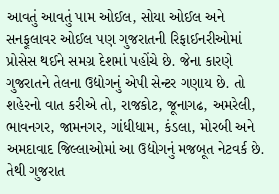આવતું આવતું પામ ઓઈલ, સોયા ઓઈલ અને સનફૂલાવર ઓઈલ પણ ગુજરાતની રિફાઈનરીઓમાં પ્રોસેસ થઈને સમગ્ર દેશમાં પહોંચે છે. જેના કારણે ગુજરાતને તેલના ઉદ્યોગનું એપી સેન્ટર ગણાય છે. તો શહેરનો વાત કરીએ તો, રાજકોટ, જૂનાગઢ, અમરેલી, ભાવનગર, જામનગર, ગાંધીધામ, કંડલા, મોરબી અને અમદાવાદ જિલ્લાઓમાં આ ઉદ્યોગનું મજબૂત નેટવર્ક છે. તેથી ગુજરાત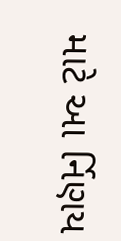માટે આ ર્નિણય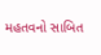મહતવનો સાબિત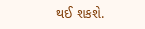થઈ શકશે.